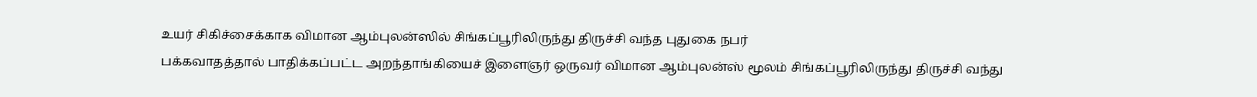உயர் சிகிச்சைக்காக விமான ஆம்புலன்ஸில் சிங்கப்பூரிலிருந்து திருச்சி வந்த புதுகை நபர்
பக்கவாதத்தால் பாதிக்கப்பட்ட அறந்தாங்கியைச் இளைஞர் ஒருவர் விமான ஆம்புலன்ஸ் மூலம் சிங்கப்பூரிலிருந்து திருச்சி வந்து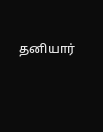தனியார்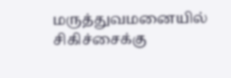மருத்துவமனையில் சிகிச்சைக்கு